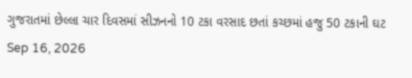ગુજરાતમાં છેલ્લા ચાર દિવસમાં સીઝનનો 10 ટકા વરસાદ છતાં કચ્છમાં હજુ 50 ટકાની ઘટ Sep 16, 2026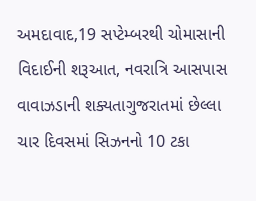અમદાવાદ,19 સપ્ટેમ્બરથી ચોમાસાની વિદાઈની શરૂઆત, નવરાત્રિ આસપાસ વાવાઝડાની શક્યતાગુજરાતમાં છેલ્લા ચાર દિવસમાં સિઝનનો 10 ટકા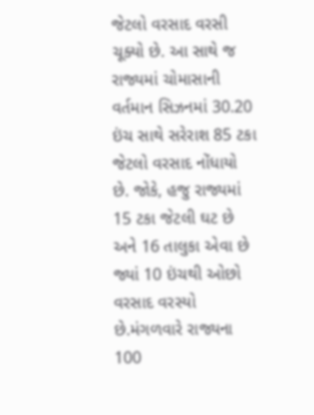જેટલો વરસાદ વરસી ચૂક્યો છે. આ સાથે જ રાજ્યમાં ચોમાસાની વર્તમાન સિઝનમાં 30.20 ઇંચ સાથે સરેરાશ 85 ટકા જેટલો વરસાદ નોંધાયો છે. જોકે, હજુ રાજ્યમાં 15 ટકા જેટલી ઘટ છે અને 16 તાલુકા એવા છે જ્યાં 10 ઇંચથી ઓછો વરસાદ વરસ્યો છે.મંગળવારે રાજ્યના 100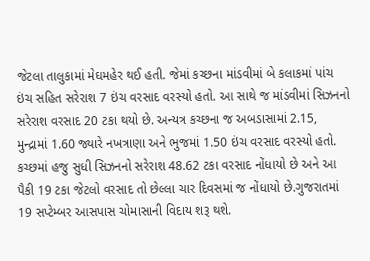જેટલા તાલુકામાં મેઘમહેર થઈ હતી. જેમાં કચ્છના માંડવીમાં બે કલાકમાં પાંચ ઇંચ સહિત સરેરાશ 7 ઇંચ વરસાદ વરસ્યો હતો. આ સાથે જ માંડવીમાં સિઝનનો સરેરાશ વરસાદ 20 ટકા થયો છે. અન્યત્ર કચ્છના જ અબડાસામાં 2.15, મુન્દ્રામાં 1.60 જ્યારે નખત્રાણા અને ભુજમાં 1.50 ઇંચ વરસાદ વરસ્યો હતો. કચ્છમાં હજુ સુધી સિઝનનો સરેરાશ 48.62 ટકા વરસાદ નોંધાયો છે અને આ પૈકી 19 ટકા જેટલો વરસાદ તો છેલ્લા ચાર દિવસમાં જ નોંધાયો છે.ગુજરાતમાં 19 સપ્ટેમ્બર આસપાસ ચોમાસાની વિદાય શરૂ થશે.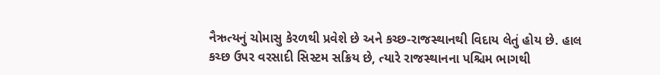નૈઋત્યનું ચોમાસુ કેરળથી પ્રવેશે છે અને કચ્છ-રાજસ્થાનથી વિદાય લેતું હોય છે. હાલ કચ્છ ઉપર વરસાદી સિસ્ટમ સક્રિય છે, ત્યારે રાજસ્થાનના પશ્ચિમ ભાગથી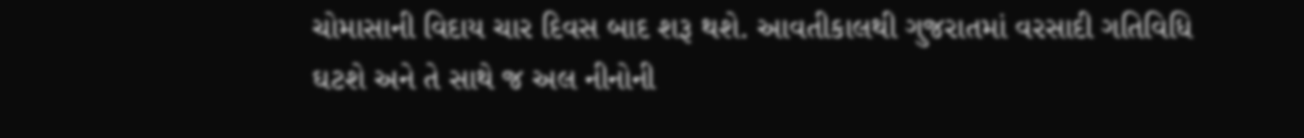ચોમાસાની વિદાય ચાર દિવસ બાદ શરૂ થશે. આવતીકાલથી ગુજરાતમાં વરસાદી ગતિવિધિ ઘટશે અને તે સાથે જ અલ નીનોની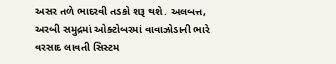અસર તળે ભાદરવી તડકો શરૂ થશે. અલબત્ત, અરબી સમુદ્રમાં ઓક્ટોબરમાં વાવાઝોડાની ભારે વરસાદ લાવતી સિસ્ટમ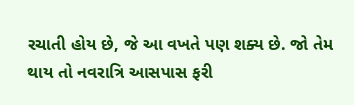રચાતી હોય છે, જે આ વખતે પણ શક્ય છે. જો તેમ થાય તો નવરાત્રિ આસપાસ ફરી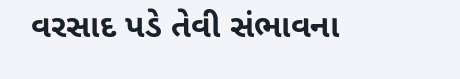વરસાદ પડે તેવી સંભાવના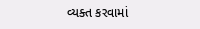વ્યક્ત કરવામાં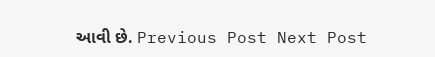આવી છે. Previous Post Next Post